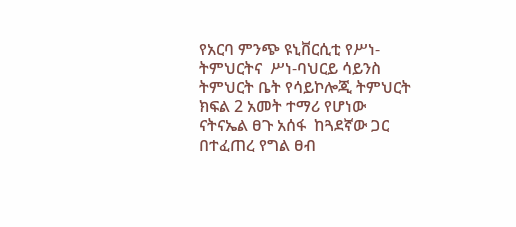የአርባ ምንጭ ዩኒቨርሲቲ የሥነ- ትምህርትና  ሥነ-ባህርይ ሳይንስ ትምህርት ቤት የሳይኮሎጂ ትምህርት ክፍል 2 አመት ተማሪ የሆነው ናትናኤል ፀጉ አሰፋ  ከጓደኛው ጋር በተፈጠረ የግል ፀብ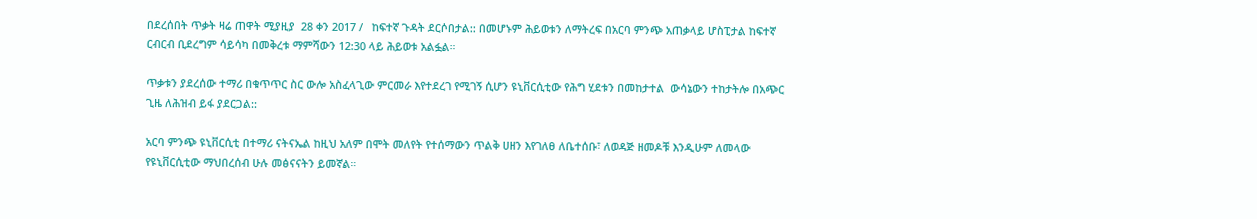በደረሰበት ጥቃት ዛሬ ጠዋት ሚያዚያ  28 ቀን 2017 /   ከፍተኛ ጉዳት ደርሶበታል:: በመሆኑም ሕይወቱን ለማትረፍ በአርባ ምንጭ አጠቃላይ ሆስፒታል ከፍተኛ ርብርብ ቢደረግም ሳይሳካ በመቅረቱ ማምሻውን 12:30 ላይ ሕይወቱ አልፏል።

ጥቃቱን ያደረሰው ተማሪ በቁጥጥር ስር ውሎ አስፈላጊው ምርመራ እየተደረገ የሚገኝ ሲሆን ዩኒቨርሲቲው የሕግ ሂደቱን በመከታተል  ውሳኔውን ተከታትሎ በአጭር ጊዜ ለሕዝብ ይፋ ያደርጋል::

አርባ ምንጭ ዩኒቨርሲቲ በተማሪ ናትናኤል ከዚህ አለም በሞት መለየት የተሰማውን ጥልቅ ሀዘን እየገለፀ ለቤተሰቡ፣ ለወዳጅ ዘመዶቹ እንዲሁም ለመላው የዩኒቨርሲቲው ማህበረሰብ ሁሉ መፅናናትን ይመኛል።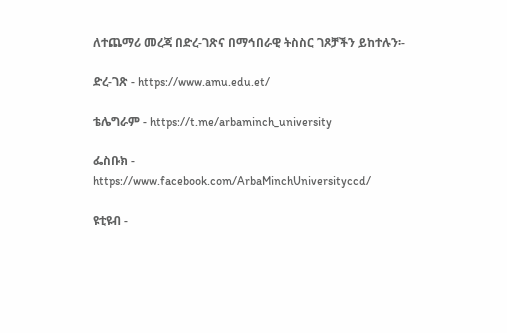ለተጨማሪ መረጃ በድረ-ገጽና በማኅበራዊ ትስስር ገጾቻችን ይከተሉን፡-

ድረ-ገጽ - https://www.amu.edu.et/

ቴሌግራም - https://t.me/arbaminch_university

ፌስቡክ - https://www.facebook.com/ArbaMinchUniversityccd/

ዩቲዩብ -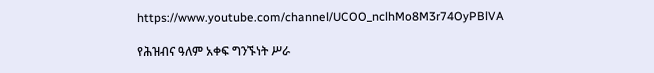https://www.youtube.com/channel/UCOO_nclhMo8M3r74OyPBlVA

የሕዝብና ዓለም አቀፍ ግንኙነት ሥራ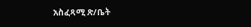አስፈጻሚ ጽ/ቤት